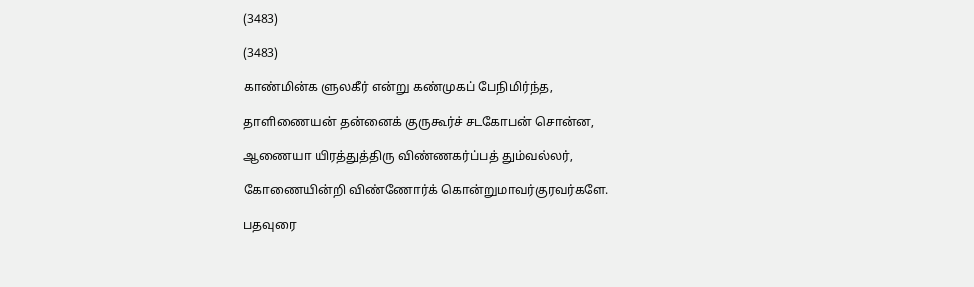(3483)

(3483)

காண்மின்க ளுலகீர் என்று கண்முகப் பேநிமிர்ந்த,

தாளிணையன் தன்னைக் குருகூர்ச் சடகோபன் சொன்ன,

ஆணையா யிரத்துத்திரு விண்ணகர்ப்பத் தும்வல்லர்,

கோணையின்றி விண்ணோர்க் கொன்றுமாவர்குரவர்களே.

பதவுரை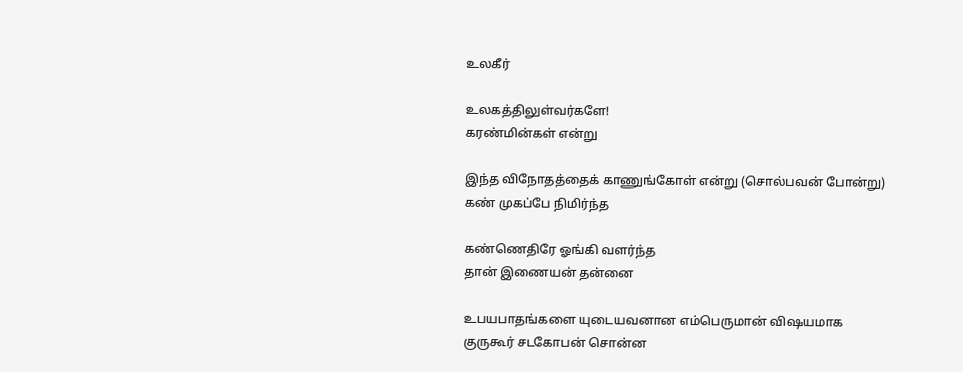உலகீர்

உலகத்திலுள்வர்களே!
கரண்மின்கள் என்று

இந்த விநோதத்தைக் காணுங்கோள் என்று (சொல்பவன் போன்று)
கண் முகப்பே நிமிர்ந்த

கண்ணெதிரே ஓங்கி வளர்ந்த
தான் இணையன் தன்னை

உபயபாதங்களை யுடையவனான எம்பெருமான் விஷயமாக
குருகூர் சடகோபன் சொன்ன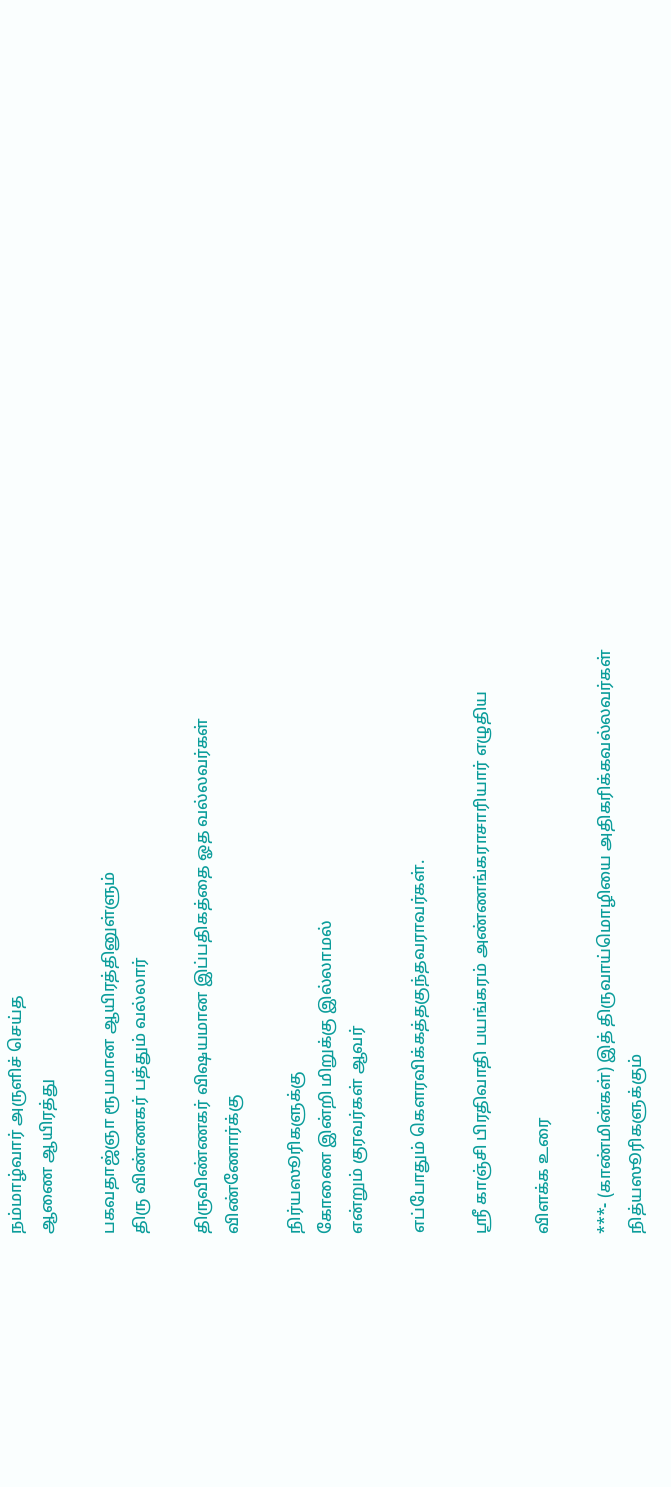நம்மாழ்வார் அருளிச் செய்த
ஆணை ஆயிரத்து

பகவதாஜ்ஞா ரூபமான ஆயிரத்தினுள்ளும்
திரு விண்ணகர் பத்தும் வல்லார்

திருவிண்ணகர் விஷயமான இப்பதிகத்தை ஓத வல்லவர்கள்
விண்ணோர்க்கு

நிர்யஸூரிகளுக்கு
கோணை இன்றி மிறுக்கு இல்லாமல்
என்றும் குரவர்கள் ஆவர்

எப்போதும் கௌரவிக்கத்தகுந்தவராவர்கள்.

ஸ்ரீ காஞ்சி பிரதிவாதி பயங்கரம் அண்ணங்கராசாரியார் எழுதிய

விளக்க உரை

***- (காண்மின்கள்) இத் திருவாய்மொழியை அதிகரிக்கவல்லவர்கள் நித்யஸூரிகளுக்கும்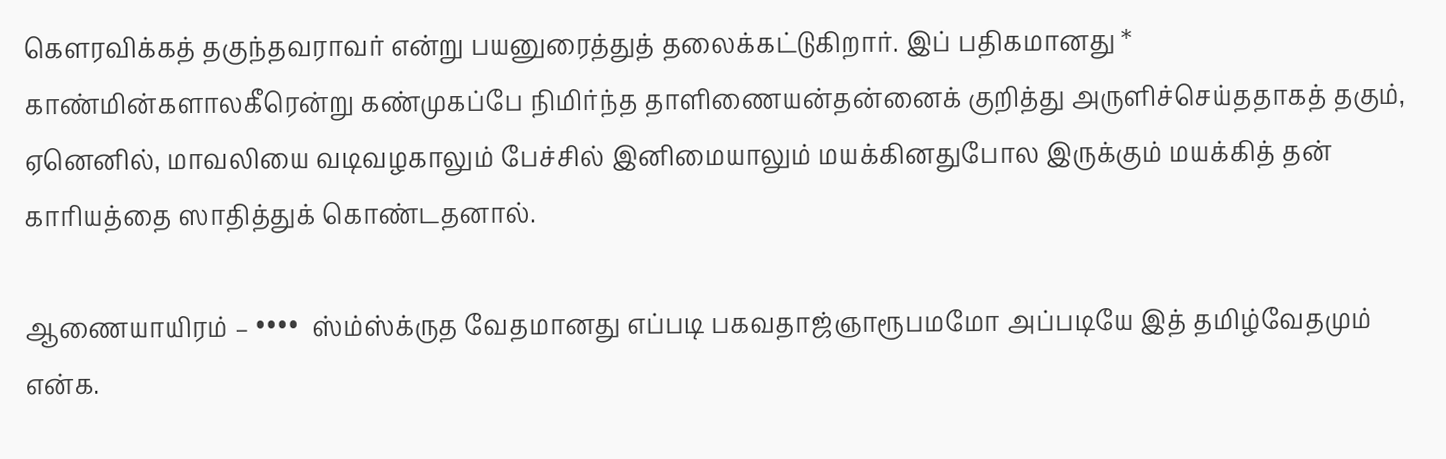கௌரவிக்கத் தகுந்தவராவர் என்று பயனுரைத்துத் தலைக்கட்டுகிறார். இப் பதிகமானது * காண்மின்களாலகீரென்று கண்முகப்பே நிமிர்ந்த தாளிணையன்தன்னைக் குறித்து அருளிச்செய்ததாகத் தகும், ஏனெனில், மாவலியை வடிவழகாலும் பேச்சில் இனிமையாலும் மயக்கினதுபோல இருக்கும் மயக்கித் தன் காரியத்தை ஸாதித்துக் கொண்டதனால்.

ஆணையாயிரம் – ••••  ஸ்ம்ஸ்க்ருத வேதமானது எப்படி பகவதாஜ்ஞாரூபமமோ அப்படியே இத் தமிழ்வேதமும் என்க.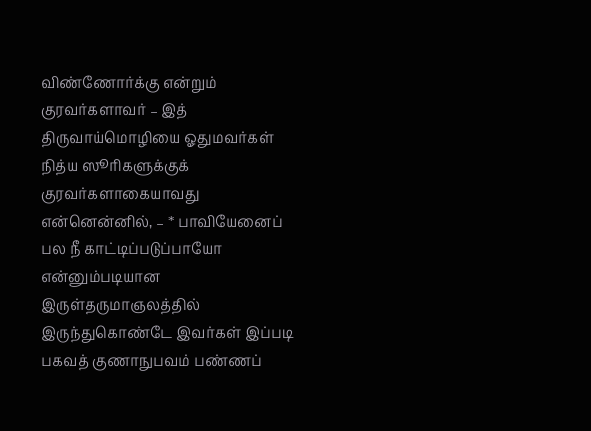விண்ணோர்க்கு என்றும் குரவர்களாவர் – இத் திருவாய்மொழியை ஓதுமவர்கள் நித்ய ஸூரிகளுக்குக் குரவர்களாகையாவது என்னென்னில், – * பாவியேனைப் பல நீ காட்டிப்படுப்பாயோ என்னும்படியான இருள்தருமாஞலத்தில் இருந்துகொண்டே இவர்கள் இப்படி பகவத் குணாநுபவம் பண்ணப்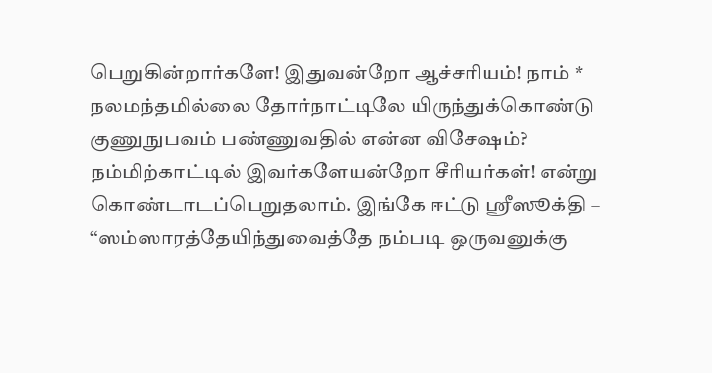பெறுகின்றார்களே! இதுவன்றோ ஆச்சரியம்! நாம் * நலமந்தமில்லை தோர்நாட்டிலே யிருந்துக்கொண்டு குணுநுபவம் பண்ணுவதில் என்ன விசேஷம்? நம்மிற்காட்டில் இவர்களேயன்றோ சீரியர்கள்! என்று கொண்டாடப்பெறுதலாம். இங்கே ஈட்டு ஸ்ரீஸூக்தி – “ஸம்ஸாரத்தேயிந்துவைத்தே நம்படி ஒருவனுக்கு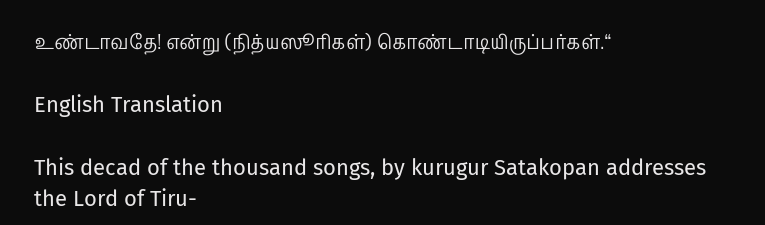உண்டாவதே! என்று (நித்யஸூரிகள்) கொண்டாடியிருப்பர்கள்.“

English Translation

This decad of the thousand songs, by kurugur Satakopan addresses the Lord of Tiru-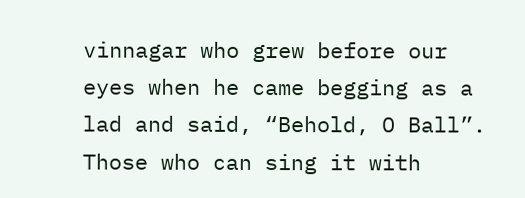vinnagar who grew before our eyes when he came begging as a lad and said, “Behold, O Ball”. Those who can sing it with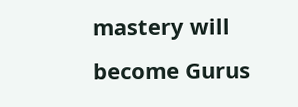mastery will become Gurus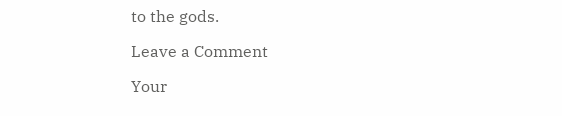to the gods.

Leave a Comment

Your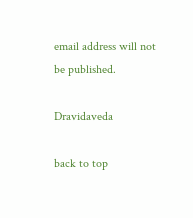email address will not be published.

Dravidaveda

back to top